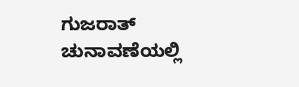ಗುಜರಾತ್ ಚುನಾವಣೆಯಲ್ಲಿ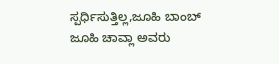ಸ್ಪರ್ಧಿಸುತ್ತಿಲ್ಲ,ಜೂಹಿ ಬಾಂಬ್
ಜೂಹಿ ಚಾವ್ಲಾ ಅವರು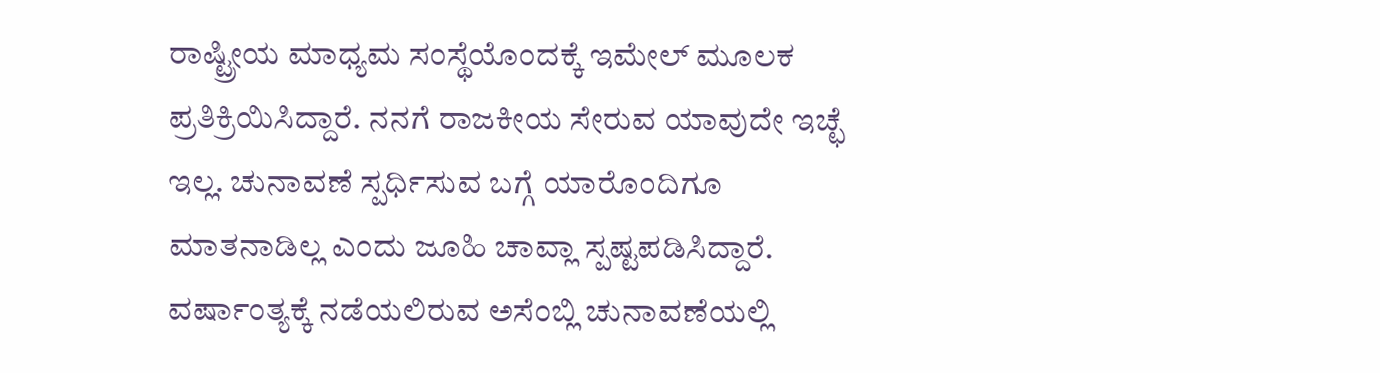ರಾಷ್ಟ್ರೀಯ ಮಾಧ್ಯಮ ಸಂಸ್ಥೆಯೊಂದಕ್ಕೆ ಇಮೇಲ್ ಮೂಲಕ ಪ್ರತಿಕ್ರಿಯಿಸಿದ್ದಾರೆ. ನನಗೆ ರಾಜಕೀಯ ಸೇರುವ ಯಾವುದೇ ಇಚ್ಛೆ ಇಲ್ಲ. ಚುನಾವಣೆ ಸ್ಪರ್ಧಿಸುವ ಬಗ್ಗೆ ಯಾರೊಂದಿಗೂ ಮಾತನಾಡಿಲ್ಲ ಎಂದು ಜೂಹಿ ಚಾವ್ಲಾ ಸ್ಪಷ್ಟಪಡಿಸಿದ್ದಾರೆ.
ವರ್ಷಾಂತ್ಯಕ್ಕೆ ನಡೆಯಲಿರುವ ಅಸೆಂಬ್ಲಿ ಚುನಾವಣೆಯಲ್ಲಿ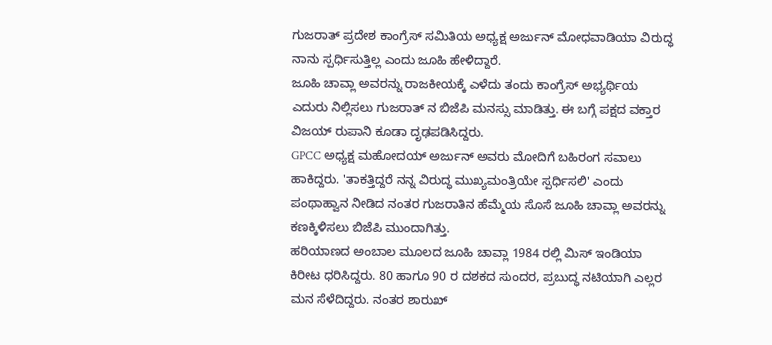ಗುಜರಾತ್ ಪ್ರದೇಶ ಕಾಂಗ್ರೆಸ್ ಸಮಿತಿಯ ಅಧ್ಯಕ್ಷ ಅರ್ಜುನ್ ಮೋಧವಾಡಿಯಾ ವಿರುದ್ಧ ನಾನು ಸ್ಪರ್ಧಿಸುತ್ತಿಲ್ಲ ಎಂದು ಜೂಹಿ ಹೇಳಿದ್ದಾರೆ.
ಜೂಹಿ ಚಾವ್ಲಾ ಅವರನ್ನು ರಾಜಕೀಯಕ್ಕೆ ಎಳೆದು ತಂದು ಕಾಂಗ್ರೆಸ್ ಅಭ್ಯರ್ಥಿಯ ಎದುರು ನಿಲ್ಲಿಸಲು ಗುಜರಾತ್ ನ ಬಿಜೆಪಿ ಮನಸ್ಸು ಮಾಡಿತ್ತು. ಈ ಬಗ್ಗೆ ಪಕ್ಷದ ವಕ್ತಾರ ವಿಜಯ್ ರುಪಾನಿ ಕೂಡಾ ದೃಢಪಡಿಸಿದ್ದರು.
GPCC ಅಧ್ಯಕ್ಷ ಮಹೋದಯ್ ಅರ್ಜುನ್ ಅವರು ಮೋದಿಗೆ ಬಹಿರಂಗ ಸವಾಲು ಹಾಕಿದ್ದರು. 'ತಾಕತ್ತಿದ್ದರೆ ನನ್ನ ವಿರುದ್ಧ ಮುಖ್ಯಮಂತ್ರಿಯೇ ಸ್ಪರ್ಧಿಸಲಿ' ಎಂದು ಪಂಥಾಹ್ವಾನ ನೀಡಿದ ನಂತರ ಗುಜರಾತಿನ ಹೆಮ್ಮೆಯ ಸೊಸೆ ಜೂಹಿ ಚಾವ್ಲಾ ಅವರನ್ನು ಕಣಕ್ಕಿಳಿಸಲು ಬಿಜೆಪಿ ಮುಂದಾಗಿತ್ತು.
ಹರಿಯಾಣದ ಅಂಬಾಲ ಮೂಲದ ಜೂಹಿ ಚಾವ್ಲಾ 1984 ರಲ್ಲಿ ಮಿಸ್ ಇಂಡಿಯಾ ಕಿರೀಟ ಧರಿಸಿದ್ದರು. 80 ಹಾಗೂ 90 ರ ದಶಕದ ಸುಂದರ, ಪ್ರಬುದ್ಧ ನಟಿಯಾಗಿ ಎಲ್ಲರ ಮನ ಸೆಳೆದಿದ್ದರು. ನಂತರ ಶಾರುಖ್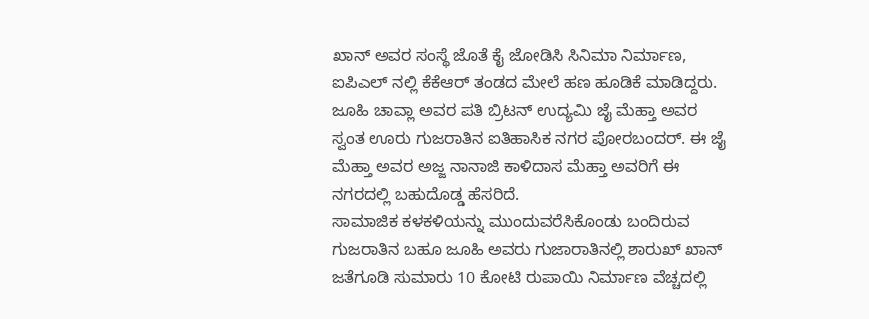ಖಾನ್ ಅವರ ಸಂಸ್ಥೆ ಜೊತೆ ಕೈ ಜೋಡಿಸಿ ಸಿನಿಮಾ ನಿರ್ಮಾಣ, ಐಪಿಎಲ್ ನಲ್ಲಿ ಕೆಕೆಆರ್ ತಂಡದ ಮೇಲೆ ಹಣ ಹೂಡಿಕೆ ಮಾಡಿದ್ದರು.
ಜೂಹಿ ಚಾವ್ಲಾ ಅವರ ಪತಿ ಬ್ರಿಟನ್ ಉದ್ಯಮಿ ಜೈ ಮೆಹ್ತಾ ಅವರ ಸ್ವಂತ ಊರು ಗುಜರಾತಿನ ಐತಿಹಾಸಿಕ ನಗರ ಪೋರಬಂದರ್. ಈ ಜೈ ಮೆಹ್ತಾ ಅವರ ಅಜ್ಜ ನಾನಾಜಿ ಕಾಳಿದಾಸ ಮೆಹ್ತಾ ಅವರಿಗೆ ಈ ನಗರದಲ್ಲಿ ಬಹುದೊಡ್ಡ ಹೆಸರಿದೆ.
ಸಾಮಾಜಿಕ ಕಳಕಳಿಯನ್ನು ಮುಂದುವರೆಸಿಕೊಂಡು ಬಂದಿರುವ ಗುಜರಾತಿನ ಬಹೂ ಜೂಹಿ ಅವರು ಗುಜಾರಾತಿನಲ್ಲಿ ಶಾರುಖ್ ಖಾನ್ ಜತೆಗೂಡಿ ಸುಮಾರು 10 ಕೋಟಿ ರುಪಾಯಿ ನಿರ್ಮಾಣ ವೆಚ್ಚದಲ್ಲಿ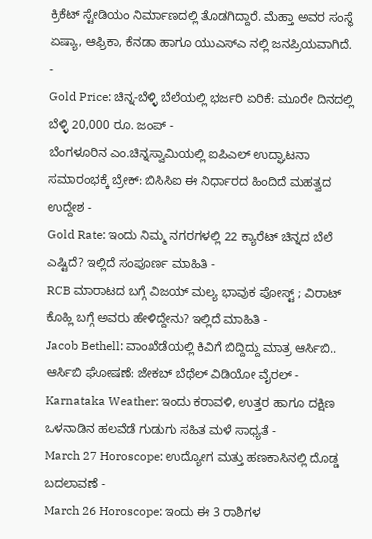ಕ್ರಿಕೆಟ್ ಸ್ಟೇಡಿಯಂ ನಿರ್ಮಾಣದಲ್ಲಿ ತೊಡಗಿದ್ದಾರೆ. ಮೆಹ್ತಾ ಅವರ ಸಂಸ್ಥೆ ಏಷ್ಯಾ, ಆಫ್ರಿಕಾ, ಕೆನಡಾ ಹಾಗೂ ಯುಎಸ್ಎ ನಲ್ಲಿ ಜನಪ್ರಿಯವಾಗಿದೆ.
-
Gold Price: ಚಿನ್ನ-ಬೆಳ್ಳಿ ಬೆಲೆಯಲ್ಲಿ ಭರ್ಜರಿ ಏರಿಕೆ: ಮೂರೇ ದಿನದಲ್ಲಿ ಬೆಳ್ಳಿ 20,000 ರೂ. ಜಂಪ್ -
ಬೆಂಗಳೂರಿನ ಎಂ.ಚಿನ್ನಸ್ವಾಮಿಯಲ್ಲಿ ಐಪಿಎಲ್ ಉದ್ಘಾಟನಾ ಸಮಾರಂಭಕ್ಕೆ ಬ್ರೇಕ್: ಬಿಸಿಸಿಐ ಈ ನಿರ್ಧಾರದ ಹಿಂದಿದೆ ಮಹತ್ವದ ಉದ್ದೇಶ -
Gold Rate: ಇಂದು ನಿಮ್ಮ ನಗರಗಳಲ್ಲಿ 22 ಕ್ಯಾರೆಟ್ ಚಿನ್ನದ ಬೆಲೆ ಎಷ್ಟಿದೆ? ಇಲ್ಲಿದೆ ಸಂಪೂರ್ಣ ಮಾಹಿತಿ -
RCB ಮಾರಾಟದ ಬಗ್ಗೆ ವಿಜಯ್ ಮಲ್ಯ ಭಾವುಕ ಪೋಸ್ಟ್ ; ವಿರಾಟ್ ಕೊಹ್ಲಿ ಬಗ್ಗೆ ಅವರು ಹೇಳಿದ್ದೇನು? ಇಲ್ಲಿದೆ ಮಾಹಿತಿ -
Jacob Bethell: ವಾಂಖೆಡೆಯಲ್ಲಿ ಕಿವಿಗೆ ಬಿದ್ದಿದ್ದು ಮಾತ್ರ ಆರ್ಸಿಬಿ.. ಆರ್ಸಿಬಿ ಘೋಷಣೆ: ಜೇಕಬ್ ಬೆಥೆಲ್ ವಿಡಿಯೋ ವೈರಲ್ -
Karnataka Weather: ಇಂದು ಕರಾವಳಿ, ಉತ್ತರ ಹಾಗೂ ದಕ್ಷಿಣ ಒಳನಾಡಿನ ಹಲವೆಡೆ ಗುಡುಗು ಸಹಿತ ಮಳೆ ಸಾಧ್ಯತೆ -
March 27 Horoscope: ಉದ್ಯೋಗ ಮತ್ತು ಹಣಕಾಸಿನಲ್ಲಿ ದೊಡ್ಡ ಬದಲಾವಣೆ -
March 26 Horoscope: ಇಂದು ಈ 3 ರಾಶಿಗಳ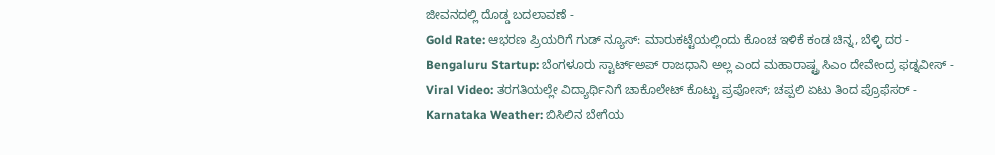ಜೀವನದಲ್ಲಿ ದೊಡ್ಡ ಬದಲಾವಣೆ -
Gold Rate: ಆಭರಣ ಪ್ರಿಯರಿಗೆ ಗುಡ್ ನ್ಯೂಸ್: ಮಾರುಕಟ್ಟೆಯಲ್ಲಿಂದು ಕೊಂಚ ಇಳಿಕೆ ಕಂಡ ಚಿನ್ನ, ಬೆಳ್ಳಿ ದರ -
Bengaluru Startup: ಬೆಂಗಳೂರು ಸ್ಟಾರ್ಟ್ಅಪ್ ರಾಜಧಾನಿ ಅಲ್ಲ ಎಂದ ಮಹಾರಾಷ್ಟ್ರ ಸಿಎಂ ದೇವೇಂದ್ರ ಫಡ್ನವೀಸ್ -
Viral Video: ತರಗತಿಯಲ್ಲೇ ವಿದ್ಯಾರ್ಥಿನಿಗೆ ಚಾಕೊಲೇಟ್ ಕೊಟ್ಟು ಪ್ರಪೋಸ್; ಚಪ್ಪಲಿ ಏಟು ತಿಂದ ಪ್ರೊಫೆಸರ್ -
Karnataka Weather: ಬಿಸಿಲಿನ ಬೇಗೆಯ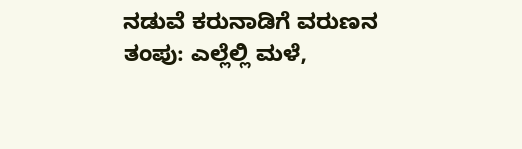ನಡುವೆ ಕರುನಾಡಿಗೆ ವರುಣನ ತಂಪು: ಎಲ್ಲೆಲ್ಲಿ ಮಳೆ,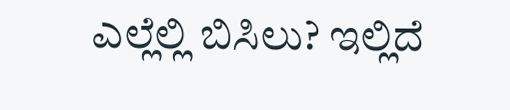ಎಲ್ಲೆಲ್ಲಿ ಬಿಸಿಲು? ಇಲ್ಲಿದೆ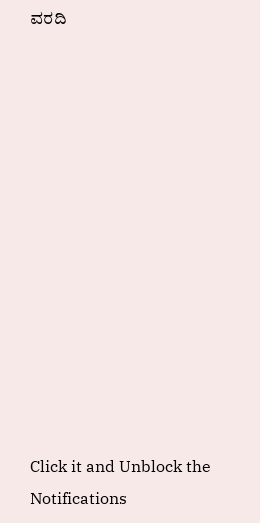ವರದಿ













Click it and Unblock the Notifications